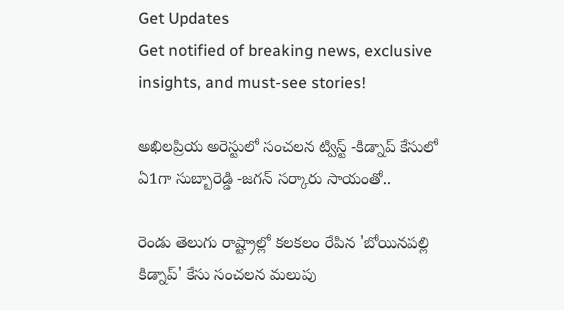Get Updates
Get notified of breaking news, exclusive insights, and must-see stories!

అఖిలప్రియ అరెస్టులో సంచలన ట్విస్ట్ -కిడ్నాప్ కేసులో ఏ1గా సుబ్బారెడ్డి -జగన్ సర్కారు సాయంతో..

రెండు తెలుగు రాష్ట్రాల్లో కలకలం రేపిన 'బోయినపల్లి కిడ్నాప్' కేసు సంచలన మలుపు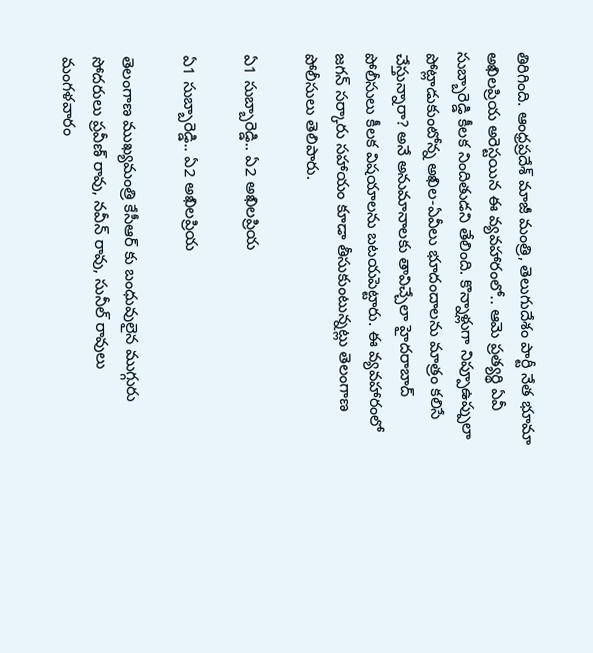తిరిగింది. ఆంధ్రప్రదేశ్ మాజీ మంత్రి, తెలుగుదేశం పార్టీ నేత భూమా అఖిలప్రియ అరెస్టయిన ఈ వ్యవహారంలో.. ఆమె ప్రత్యర్థి ఏవీ సుబ్బారెడ్డి కీలక నిందితుడని తేలింది. కొన్నాళ్లుగా నిప్పూఉప్పులా పోట్లాడుకుంటోన్న అఖిల-ఏవీలు భూదందాలను మాత్రం కలిసే చేస్తున్నారా? అనే అనుమానాలకు తావిచ్చేలా హైదరాబాద్ పోలీసులు కీలక విషయాలను బటయపెట్టారు. ఈ వ్యవహారంలో జగన్ సర్కారు సహాయం కూడా తీసుకుంటున్నట్లు తెలంగాణ పోలీసులు తెలిపారు.

ఏ1 సుబ్బారెడ్డి.. ఏ2 అఖిలప్రియ

ఏ1 సుబ్బారెడ్డి.. ఏ2 అఖిలప్రియ

తెలంగాణ ముఖ్యమంత్రి కేసీఆర్ కు బంధువులైన ముగ్గురు సోదరులు ప్రవీణ్ రావు, నవీన్ రావు, సునీల్‌ రావులు మంగళవారం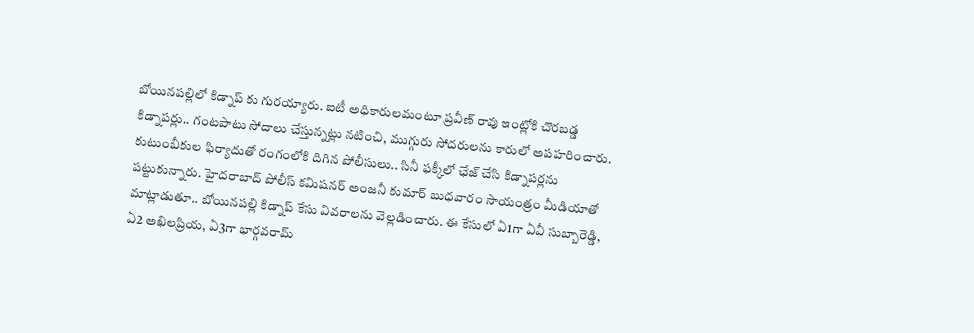బోయినపల్లిలో కిడ్నాప్ కు గురయ్యారు. ఐటీ అధికారులమంటూ ప్రవీణ్ రావు ఇంట్లోకి చొరబడ్డ కిడ్నాపర్లు.. గంటపాటు సోదాలు చేస్తున్నట్లు నటించి, ముగ్గురు సోదరులను కారులో అపహరించారు. కుటుంబీకుల ఫిర్యాదుతో రంగంలోకి దిగిన పోలీసులు.. సినీ ఫక్కీలో ఛేజ్ చేసి కిడ్నాపర్లను పట్టుకున్నారు. హైదరాబాద్ పోలీస్ కమిషనర్ అంజనీ కుమార్ బుధవారం సాయంత్రం మీడియాతో మాట్లాడుతూ.. బోయినపల్లి కిడ్నాప్ కేసు వివరాలను వెల్లడించారు. ఈ కేసులో ఏ1గా ఏవీ సుబ్బారెడ్డి, ఏ2 అఖిలప్రియ, ఏ3గా భార్గవరామ్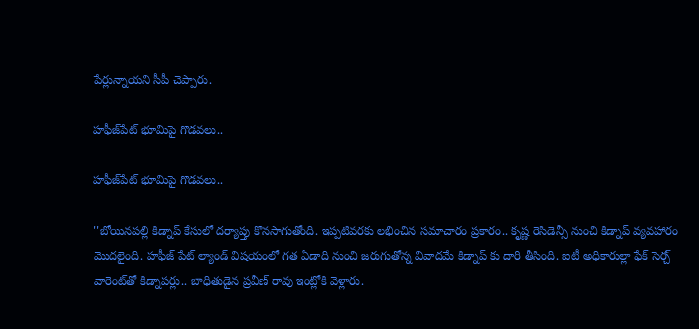పేర్లున్నాయని సీపీ చెప్పారు.

హఫీజ్‌పేట్ భూమిపై గొడవలు..

హఫీజ్‌పేట్ భూమిపై గొడవలు..

''బోయినపల్లి కిడ్నాప్ కేసులో దర్యాప్తు కొనసాగుతోంది. ఇప్పటివరకు లభించిన సమాచారం ప్రకారం.. కృష్ణ రెసిడెన్సీ నుంచి కిడ్నాప్ వ్యవహారం మొదలైంది. హఫీజ్ పేట్ ల్యాండ్ విషయంలో గత ఏడాది నుంచి జరుగుతోన్న వివాదమే కిడ్నాప్ కు దారి తీసింది. ఐటీ అధికారుల్లా ఫేక్ సెర్చ్ వారెంట్‌తో కిడ్నాపర్లు.. బాధితుడైన ప్రవీణ్ రావు ఇంట్లోకి వెళ్లారు.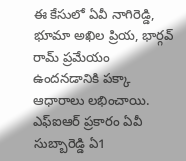ఈ కేసులో ఏవీ నాగిరెడ్డి, భూమా అఖిల ప్రియ, భార్గవ్ రామ్ ప్రమేయం ఉందనడానికి పక్కా ఆధారాలు లభించాయి. ఎఫ్ఐఆర్ ప్రకారం ఏవీ సుబ్బారెడ్డి ఏ1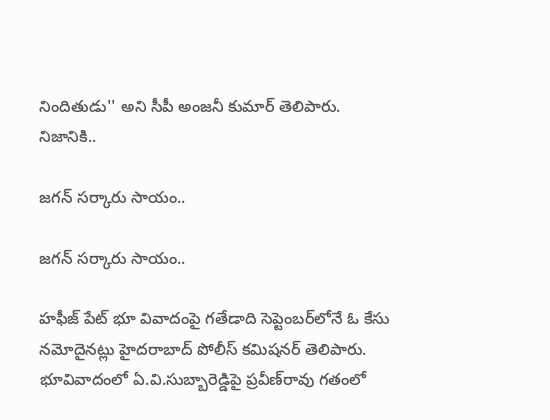నిందితుడు'' అని సీపీ అంజనీ కుమార్ తెలిపారు. నిజానికి..

జగన్ సర్కారు సాయం..

జగన్ సర్కారు సాయం..

హఫీజ్ పేట్ భూ వివాదంపై గతేడాది సెప్టెంబర్‌లోనే ఓ కేసు నమోదైనట్లు హైదరాబాద్ పోలీస్ కమిషనర్ తెలిపారు. భూవివాదంలో ఏ.వి.సుబ్బారెడ్డిపై ప్రవీణ్‌రావు గతంలో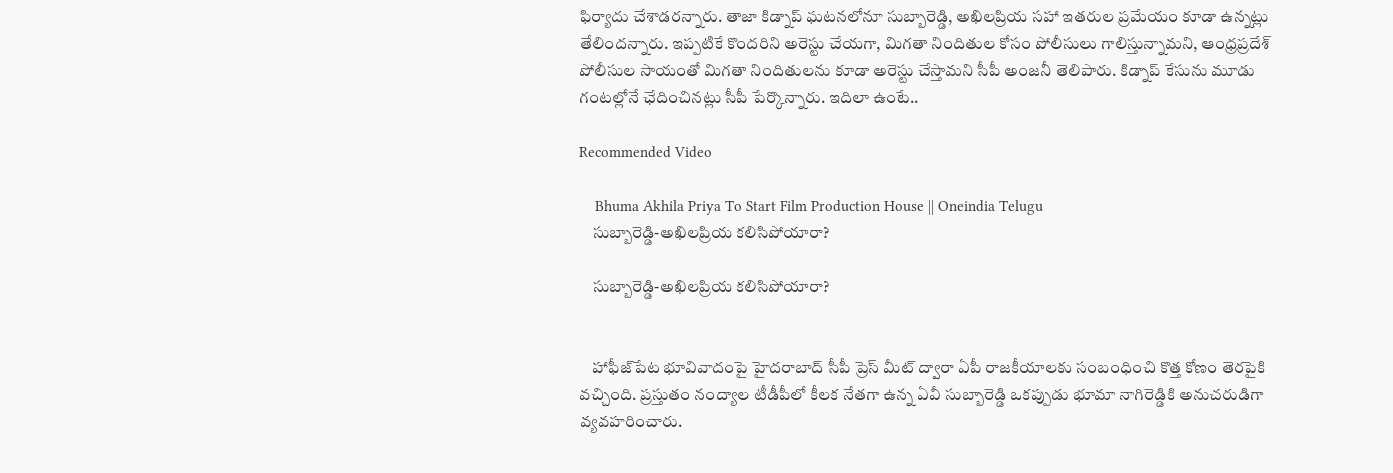ఫిర్యాదు చేశాడరన్నారు. తాజా కిడ్నాప్‌ ఘటనలోనూ సుబ్బారెడ్డి, అఖిలప్రియ సహా ఇతరుల ప్రమేయం కూడా ఉన్నట్లు తేలిందన్నారు. ఇప్పటికే కొందరిని అరెస్టు చేయగా, మిగతా నిందితుల కోసం పోలీసులు గాలిస్తున్నామని, ఆంధ్రప్రదేశ్ పోలీసుల సాయంతో మిగతా నిందితులను కూడా అరెస్టు చేస్తామని సీపీ అంజనీ తెలిపారు. కిడ్నాప్‌ కేసును మూడు గంటల్లోనే ఛేదించినట్లు సీపీ పేర్కొన్నారు. ఇదిలా ఉంటే..

Recommended Video

    Bhuma Akhila Priya To Start Film Production House || Oneindia Telugu
    సుబ్బారెడ్డి-అఖిలప్రియ కలిసిపోయారా?

    సుబ్బారెడ్డి-అఖిలప్రియ కలిసిపోయారా?


    హాఫీజ్‌పేట భూవివాదంపై హైదరాబాద్ సీపీ ప్రెస్ మీట్ ద్వారా ఏపీ రాజకీయాలకు సంబంధించి కొత్త కోణం తెర‌పైకి వ‌చ్చింది. ప్రస్తుతం నంద్యాల టీడీపీలో కీలక నేతగా ఉన్న ఏవీ సుబ్బారెడ్డి ఒకప్పుడు భూమా నాగిరెడ్డికి అనుచరుడిగా వ్యవహరించారు.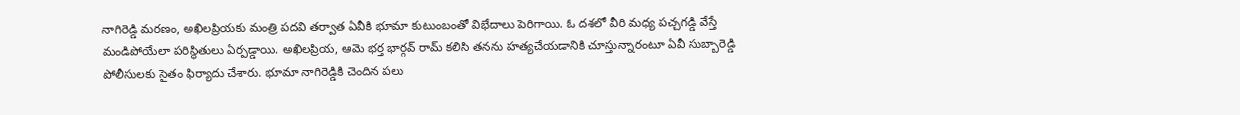నాగిరెడ్డి మరణం, అఖిలప్రియకు మంత్రి పదవి తర్వాత ఏవీకి భూమా కుటుంబంతో విభేదాలు పెరిగాయి. ఓ ద‌శ‌లో వీరి మ‌ధ్య ప‌చ్చ‌గ‌డ్డి వేస్తే మండిపోయేలా ప‌రిస్థితులు ఏర్పడ్డాయి. అఖిల‌ప్రియ‌, ఆమె భ‌ర్త భార్గ‌వ్ రామ్ కలిసి తనను హత్యచేయడానికి చూస్తున్నారంటూ ఏవీ సుబ్బారెడ్డి పోలీసులకు సైతం ఫిర్యాదు చేశారు. భూమా నాగిరెడ్డికి చెందిన ప‌లు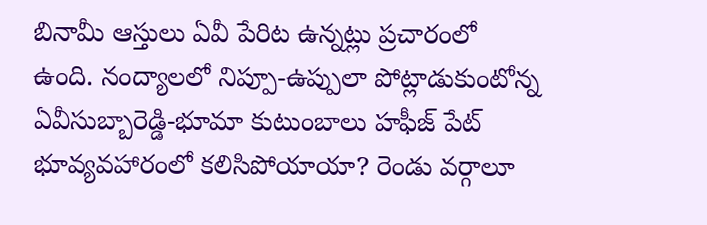బినామీ ఆస్తులు ఏవీ పేరిట ఉన్నట్లు ప్రచారంలో ఉంది. నంద్యాలలో నిప్పూ-ఉప్పులా పోట్లాడుకుంటోన్న ఏవీసుబ్బారెడ్డి-భూమా కుటుంబాలు హఫీజ్ పేట్ భూవ్యవహారంలో క‌లిసిపోయాయా? రెండు వర్గాలూ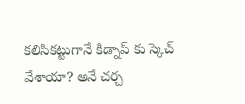కలిసికట్టుగానే కిడ్నాప్ కు స్కెచ్ వేశాయా? అనే చర్చ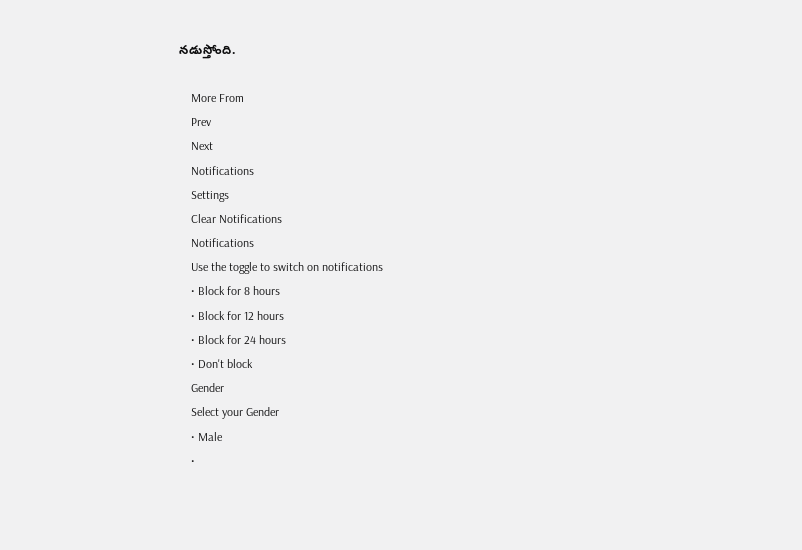నడుస్తోంది.

    More From
    Prev
    Next
    Notifications
    Settings
    Clear Notifications
    Notifications
    Use the toggle to switch on notifications
    • Block for 8 hours
    • Block for 12 hours
    • Block for 24 hours
    • Don't block
    Gender
    Select your Gender
    • Male
    •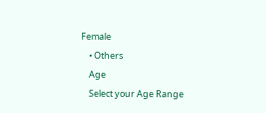Female
    • Others
    Age
    Select your Age Range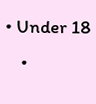• Under 18
    •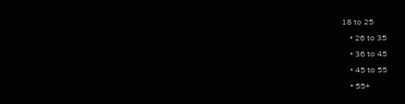18 to 25
    • 26 to 35
    • 36 to 45
    • 45 to 55
    • 55+